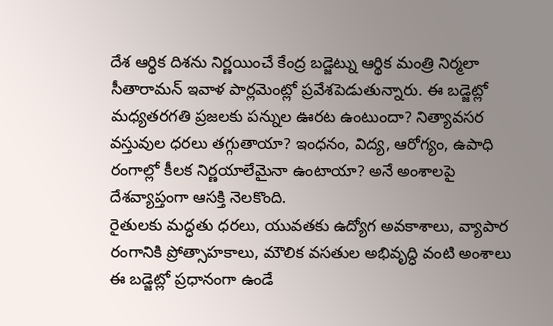దేశ ఆర్థిక దిశను నిర్ణయించే కేంద్ర బడ్జెట్ను ఆర్థిక మంత్రి నిర్మలా సీతారామన్ ఇవాళ పార్లమెంట్లో ప్రవేశపెడుతున్నారు. ఈ బడ్జెట్లో మధ్యతరగతి ప్రజలకు పన్నుల ఊరట ఉంటుందా? నిత్యావసర వస్తువుల ధరలు తగ్గుతాయా? ఇంధనం, విద్య, ఆరోగ్యం, ఉపాధి రంగాల్లో కీలక నిర్ణయాలేమైనా ఉంటాయా? అనే అంశాలపై దేశవ్యాప్తంగా ఆసక్తి నెలకొంది.
రైతులకు మద్ధతు ధరలు, యువతకు ఉద్యోగ అవకాశాలు, వ్యాపార రంగానికి ప్రోత్సాహకాలు, మౌలిక వసతుల అభివృద్ధి వంటి అంశాలు ఈ బడ్జెట్లో ప్రధానంగా ఉండే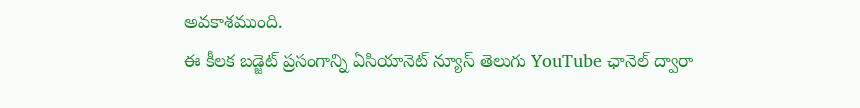అవకాశముంది.
ఈ కీలక బడ్జెట్ ప్రసంగాన్ని ఏసియానెట్ న్యూస్ తెలుగు YouTube ఛానెల్ ద్వారా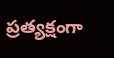ప్రత్యక్షంగా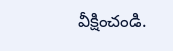వీక్షించండి.